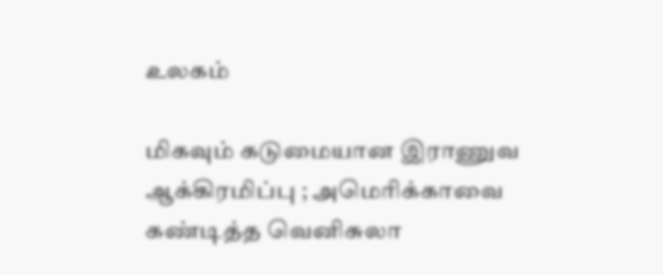உலகம்

மிகவும் கடுமையான இராணுவ ஆக்கிரமிப்பு ; அமெரிக்காவை கண்டித்த வெனிசுலா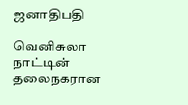ஜனாதிபதி

வெனிசுலா நாட்டின் தலைநகரான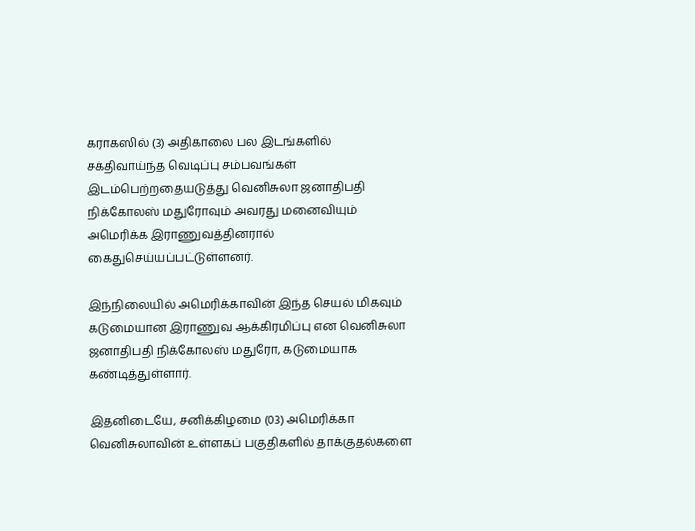கராகஸில் (3) அதிகாலை பல இடங்களில் சக்திவாய்ந்த வெடிப்பு சம்பவங்கள் இடம்பெற்றதையடுத்து வெனிசுலா ஜனாதிபதி நிக்கோலஸ் மதுரோவும் அவரது மனைவியும் அமெரிக்க இராணுவத்தினரால் கைதுசெய்யப்பட்டுள்ளனர்.

இந்நிலையில் அமெரிக்காவின் இந்த செயல் மிகவும் கடுமையான இராணுவ ஆக்கிரமிப்பு என வெனிசுலா ஜனாதிபதி நிக்கோலஸ் மதுரோ, கடுமையாக கண்டித்துள்ளார்.

இதனிடையே, சனிக்கிழமை (03) அமெரிக்கா வெனிசுலாவின் உள்ளகப் பகுதிகளில் தாக்குதல்களை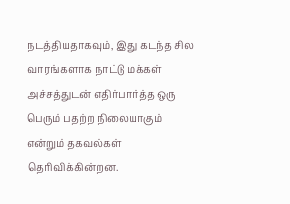நடத்தியதாகவும், இது கடந்த சில வாரங்களாக நாட்டு மக்கள் அச்சத்துடன் எதிர்பார்த்த ஒரு பெரும் பதற்ற நிலையாகும் என்றும் தகவல்கள் தெரிவிக்கின்றன.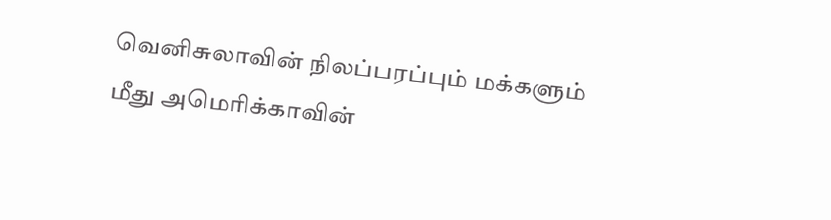வெனிசுலாவின் நிலப்பரப்பும் மக்களும் மீது அமெரிக்காவின்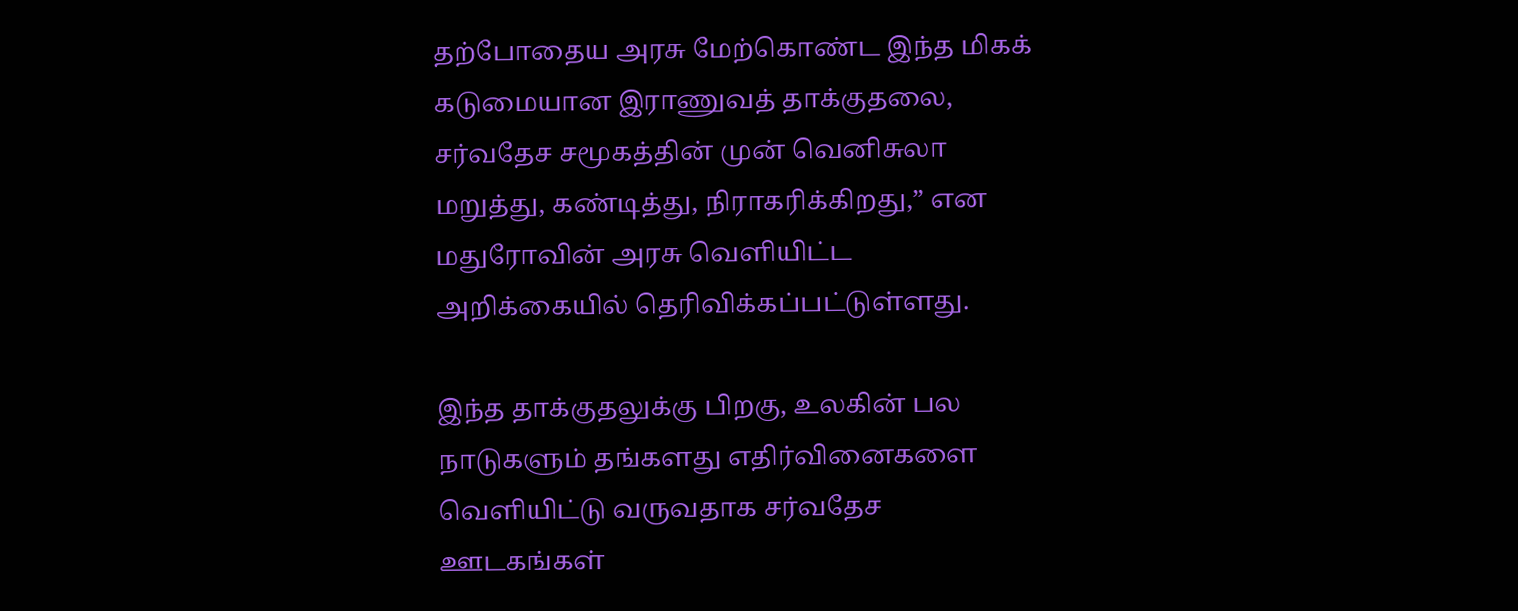தற்போதைய அரசு மேற்கொண்ட இந்த மிகக் கடுமையான இராணுவத் தாக்குதலை, சர்வதேச சமூகத்தின் முன் வெனிசுலா மறுத்து, கண்டித்து, நிராகரிக்கிறது,” என மதுரோவின் அரசு வெளியிட்ட அறிக்கையில் தெரிவிக்கப்பட்டுள்ளது.

இந்த தாக்குதலுக்கு பிறகு, உலகின் பல நாடுகளும் தங்களது எதிர்வினைகளை வெளியிட்டு வருவதாக சர்வதேச ஊடகங்கள்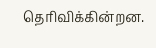தெரிவிக்கின்றன.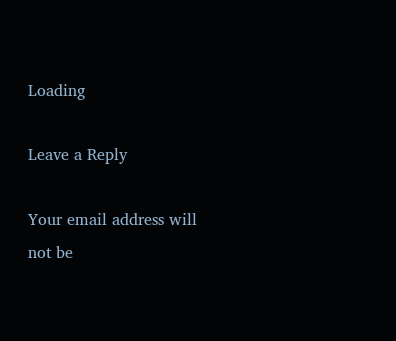Loading

Leave a Reply

Your email address will not be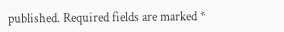published. Required fields are marked *